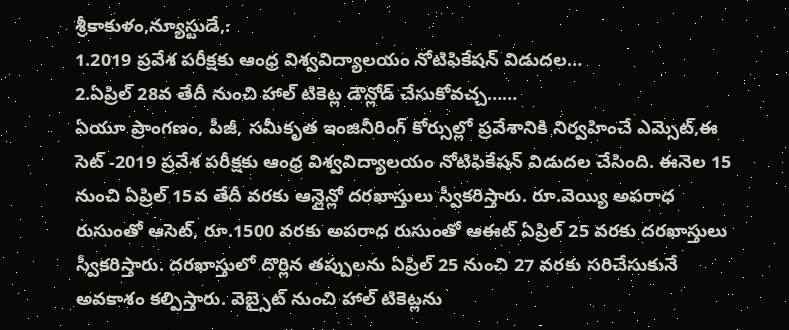శ్రీకాకుళం,న్యూస్టుడే,:
1.2019 ప్రవేశ పరీక్షకు ఆంధ్ర విశ్వవిద్యాలయం నోటిఫికేషన్ విడుదల…
2.ఏప్రిల్ 28వ తేదీ నుంచి హాల్ టికెట్ల డౌన్లోడ్ చేసుకోవచ్చ……
ఏయూ ప్రాంగణం, పీజీ, సమీకృత ఇంజినీరింగ్ కోర్సుల్లో ప్రవేశానికి నిర్వహించే ఎమ్సెట్,ఈ సెట్ -2019 ప్రవేశ పరీక్షకు ఆంధ్ర విశ్వవిద్యాలయం నోటిఫికేషన్ విడుదల చేసింది. ఈనెల 15 నుంచి ఏప్రిల్ 15వ తేదీ వరకు ఆన్లైన్లో దరఖాస్తులు స్వీకరిస్తారు. రూ.వెయ్యి అపరాధ రుసుంతో ఆసెట్, రూ.1500 వరకు అపరాధ రుసుంతో ఆఈట్ ఏప్రిల్ 25 వరకు దరఖాస్తులు స్వీకరిస్తారు. దరఖాస్తులో దొర్లిన తప్పులను ఏప్రిల్ 25 నుంచి 27 వరకు సరిచేసుకునే అవకాశం కల్పిస్తారు. వెబ్సైట్ నుంచి హాల్ టికెట్లను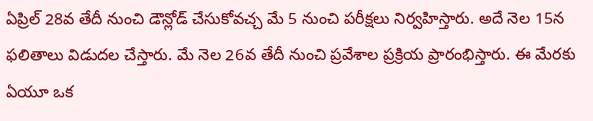ఏప్రిల్ 28వ తేదీ నుంచి డౌన్లోడ్ చేసుకోవచ్చ మే 5 నుంచి పరీక్షలు నిర్వహిస్తారు. అదే నెల 15న ఫలితాలు విడుదల చేస్తారు. మే నెల 26వ తేదీ నుంచి ప్రవేశాల ప్రక్రియ ప్రారంభిస్తారు. ఈ మేరకు ఏయూ ఒక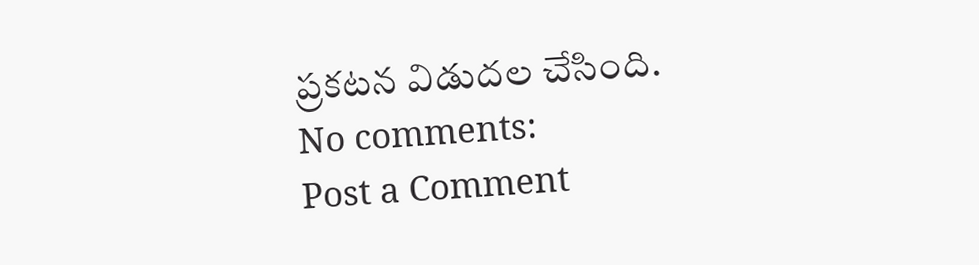ప్రకటన విడుదల చేసింది.
No comments:
Post a Comment